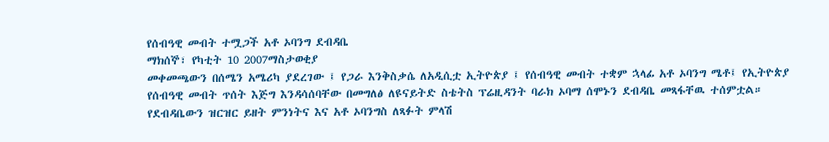የሰብዓዊ መብት ተሟጋች አቶ ኦባንግ ደብዳቤ
ማክሰኞ፣ የካቲት 10 2007ማስታወቂያ
መቀመጫውን በሰሜን አሜሪካ ያደረገው ፤ የጋራ እንቅስቃሴ ለአዲሲቷ ኢትዮጵያ ፤ የሰብዓዊ መብት ተቋም ኋላፊ አቶ ኦባንግ ሜቶ፤ የኢትዮጵያ የሰብዓዊ መብት ጥሰት እጅግ እንዳሳሰባቸው በመግለፅ ለዩናይትድ ስቴትስ ፕሬዚዳንት ባራክ ኦባማ ሰሞኑን ደብዳቤ መጻፋቸዉ ተሰምቷል። የደብዳቤውን ዝርዝር ይዘት ምንነትና እና አቶ ኦባንግስ ለጻፉት ምላሽ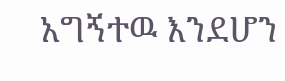አግኝተዉ እንደሆን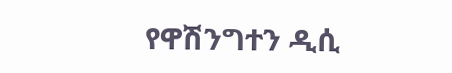የዋሽንግተን ዲሲ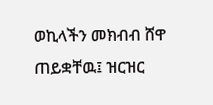ወኪላችን መክብብ ሸዋ ጠይቋቸዉ፤ ዝርዝር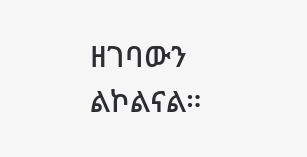ዘገባውን ልኮልናል።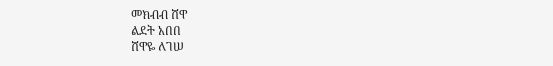መክብብ ሸዋ
ልደት አበበ
ሸዋዬ ለገሠ